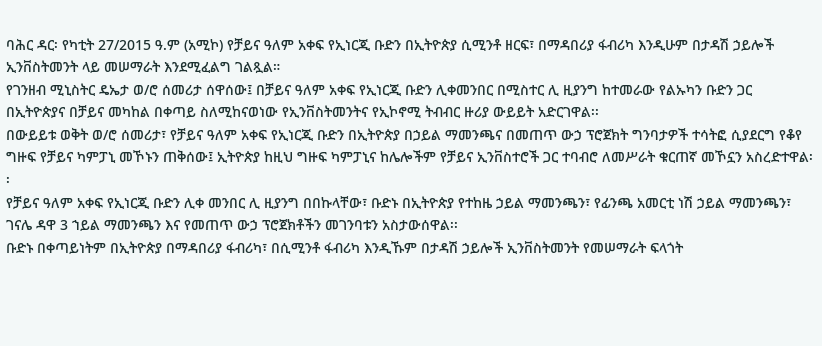ባሕር ዳር፡ የካቲት 27/2015 ዓ.ም (አሚኮ) የቻይና ዓለም አቀፍ የኢነርጂ ቡድን በኢትዮጵያ ሲሚንቶ ዘርፍ፣ በማዳበሪያ ፋብሪካ እንዲሁም በታዳሽ ኃይሎች ኢንቨስትመንት ላይ መሠማራት እንደሚፈልግ ገልጿል።
የገንዘብ ሚኒስትር ዴኤታ ወ/ሮ ሰመሪታ ሰዋሰው፤ በቻይና ዓለም አቀፍ የኢነርጂ ቡድን ሊቀመንበር በሚስተር ሊ ዚያንግ ከተመራው የልኡካን ቡድን ጋር በኢትዮጵያና በቻይና መካከል በቀጣይ ስለሚከናወነው የኢንቨስትመንትና የኢኮኖሚ ትብብር ዙሪያ ውይይት አድርገዋል፡፡
በውይይቱ ወቅት ወ/ሮ ሰመሪታ፣ የቻይና ዓለም አቀፍ የኢነርጂ ቡድን በኢትዮጵያ በኃይል ማመንጫና በመጠጥ ውኃ ፕሮጀክት ግንባታዎች ተሳትፎ ሲያደርግ የቆየ ግዙፍ የቻይና ካምፓኒ መኾኑን ጠቅሰው፤ ኢትዮጵያ ከዚህ ግዙፍ ካምፓኒና ከሌሎችም የቻይና ኢንቨስተሮች ጋር ተባብሮ ለመሥራት ቁርጠኛ መኾኗን አስረድተዋል፡፡
የቻይና ዓለም አቀፍ የኢነርጂ ቡድን ሊቀ መንበር ሊ ዚያንግ በበኩላቸው፣ ቡድኑ በኢትዮጵያ የተከዜ ኃይል ማመንጫን፣ የፊንጫ አመርቲ ነሽ ኃይል ማመንጫን፣ ገናሌ ዳዋ 3 ኀይል ማመንጫን እና የመጠጥ ውኃ ፕሮጀክቶችን መገንባቱን አስታውሰዋል፡፡
ቡድኑ በቀጣይነትም በኢትዮጵያ በማዳበሪያ ፋብሪካ፣ በሲሚንቶ ፋብሪካ እንዲኹም በታዳሽ ኃይሎች ኢንቨስትመንት የመሠማራት ፍላጎት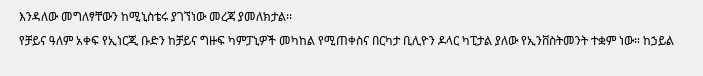እንዳለው መግለፃቸውን ከሚኒስቴሩ ያገኘነው መረጃ ያመለክታል፡፡
የቻይና ዓለም አቀፍ የኢነርጂ ቡድን ከቻይና ግዙፍ ካምፓኒዎች መካከል የሚጠቀስና በርካታ ቢሊዮን ዶላር ካፒታል ያለው የኢንቨስትመንት ተቋም ነው። ከኃይል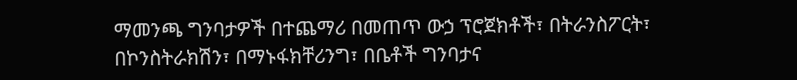ማመንጫ ግንባታዎች በተጨማሪ በመጠጥ ውኃ ፕሮጀክቶች፣ በትራንስፖርት፣ በኮንስትራክሽን፣ በማኑፋክቸሪንግ፣ በቤቶች ግንባታና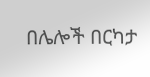በሌሎች በርካታ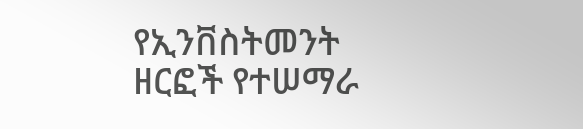የኢንቨስትመንት ዘርፎች የተሠማራ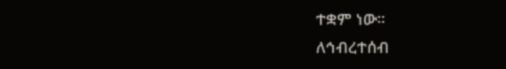ተቋም ነው፡፡
ለኅብረተሰብ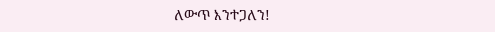ለውጥ እንተጋለን!